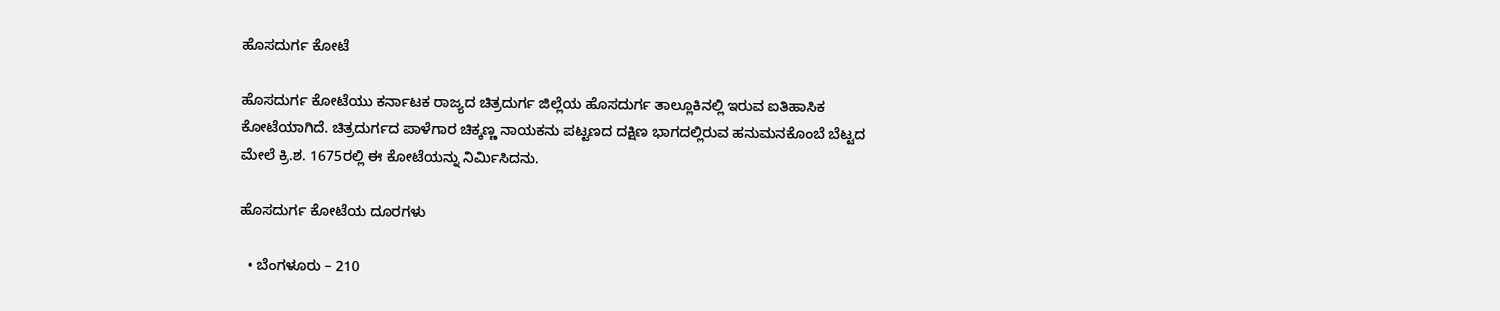ಹೊಸದುರ್ಗ ಕೋಟೆ

ಹೊಸದುರ್ಗ ಕೋಟೆಯು ಕರ್ನಾಟಕ ರಾಜ್ಯದ ಚಿತ್ರದುರ್ಗ ಜಿಲ್ಲೆಯ ಹೊಸದುರ್ಗ ತಾಲ್ಲೂಕಿನಲ್ಲಿ ಇರುವ ಐತಿಹಾಸಿಕ ಕೋಟೆಯಾಗಿದೆ. ಚಿತ್ರದುರ್ಗದ ಪಾಳೆಗಾರ ಚಿಕ್ಕಣ್ಣ ನಾಯಕನು ಪಟ್ಟಣದ ದಕ್ಷಿಣ ಭಾಗದಲ್ಲಿರುವ ಹನುಮನಕೊಂಬೆ ಬೆಟ್ಟದ ಮೇಲೆ ಕ್ರಿ.ಶ. 1675ರಲ್ಲಿ ಈ ಕೋಟೆಯನ್ನು ನಿರ್ಮಿಸಿದನು.

ಹೊಸದುರ್ಗ ಕೋಟೆಯ ದೂರಗಳು

  • ಬೆಂಗಳೂರು – 210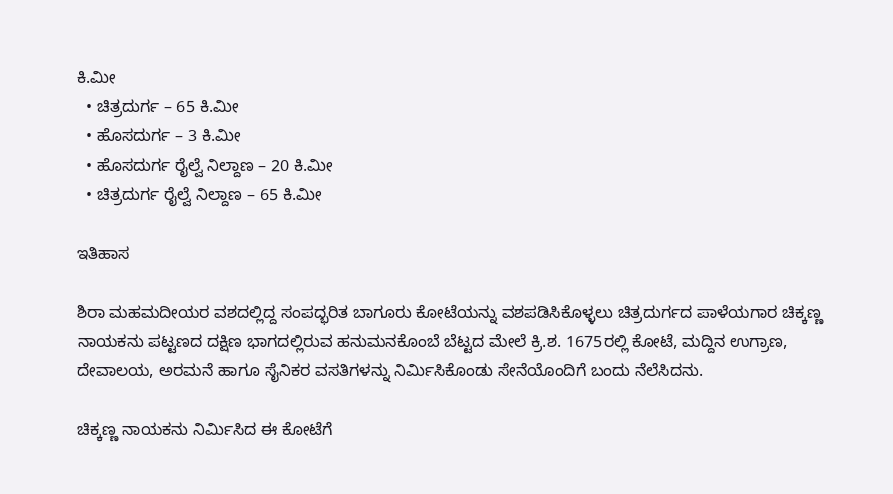ಕಿ.ಮೀ
  • ಚಿತ್ರದುರ್ಗ – 65 ಕಿ.ಮೀ
  • ಹೊಸದುರ್ಗ – 3 ಕಿ.ಮೀ
  • ಹೊಸದುರ್ಗ ರೈಲ್ವೆ ನಿಲ್ದಾಣ – 20 ಕಿ.ಮೀ
  • ಚಿತ್ರದುರ್ಗ ರೈಲ್ವೆ ನಿಲ್ದಾಣ – 65 ಕಿ.ಮೀ

ಇತಿಹಾಸ

ಶಿರಾ ಮಹಮದೀಯರ ವಶದಲ್ಲಿದ್ದ ಸಂಪದ್ಭರಿತ ಬಾಗೂರು ಕೋಟೆಯನ್ನು ವಶಪಡಿಸಿಕೊಳ್ಳಲು ಚಿತ್ರದುರ್ಗದ ಪಾಳೆಯಗಾರ ಚಿಕ್ಕಣ್ಣ ನಾಯಕನು ಪಟ್ಟಣದ ದಕ್ಷಿಣ ಭಾಗದಲ್ಲಿರುವ ಹನುಮನಕೊಂಬೆ ಬೆಟ್ಟದ ಮೇಲೆ ಕ್ರಿ.ಶ. 1675ರಲ್ಲಿ ಕೋಟೆ, ಮದ್ದಿನ ಉಗ್ರಾಣ, ದೇವಾಲಯ, ಅರಮನೆ ಹಾಗೂ ಸೈನಿಕರ ವಸತಿಗಳನ್ನು ನಿರ್ಮಿಸಿಕೊಂಡು ಸೇನೆಯೊಂದಿಗೆ ಬಂದು ನೆಲೆಸಿದನು.

ಚಿಕ್ಕಣ್ಣ ನಾಯಕನು ನಿರ್ಮಿಸಿದ ಈ ಕೋಟೆಗೆ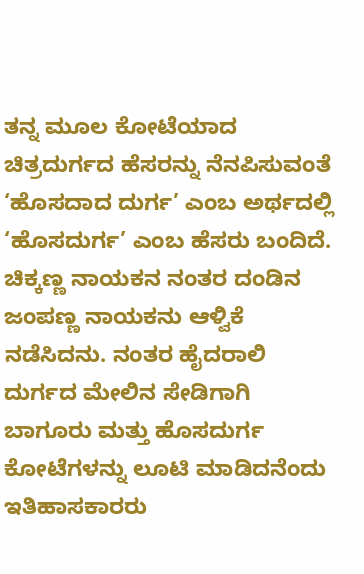ತನ್ನ ಮೂಲ ಕೋಟೆಯಾದ ಚಿತ್ರದುರ್ಗದ ಹೆಸರನ್ನು ನೆನಪಿಸುವಂತೆ ‘ಹೊಸದಾದ ದುರ್ಗ’ ಎಂಬ ಅರ್ಥದಲ್ಲಿ ‘ಹೊಸದುರ್ಗ’ ಎಂಬ ಹೆಸರು ಬಂದಿದೆ. ಚಿಕ್ಕಣ್ಣ ನಾಯಕನ ನಂತರ ದಂಡಿನ ಜಂಪಣ್ಣ ನಾಯಕನು ಆಳ್ವಿಕೆ ನಡೆಸಿದನು. ನಂತರ ಹೈದರಾಲಿ ದುರ್ಗದ ಮೇಲಿನ ಸೇಡಿಗಾಗಿ ಬಾಗೂರು ಮತ್ತು ಹೊಸದುರ್ಗ ಕೋಟೆಗಳನ್ನು ಲೂಟಿ ಮಾಡಿದನೆಂದು ಇತಿಹಾಸಕಾರರು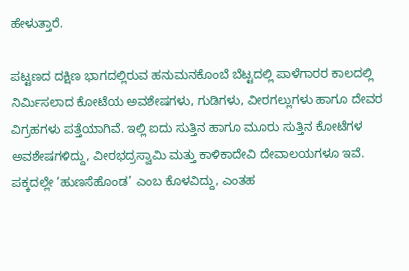ಹೇಳುತ್ತಾರೆ.

ಪಟ್ಟಣದ ದಕ್ಷಿಣ ಭಾಗದಲ್ಲಿರುವ ಹನುಮನಕೊಂಬೆ ಬೆಟ್ಟದಲ್ಲಿ ಪಾಳೆಗಾರರ ಕಾಲದಲ್ಲಿ ನಿರ್ಮಿಸಲಾದ ಕೋಟೆಯ ಅವಶೇಷಗಳು, ಗುಡಿಗಳು, ವೀರಗಲ್ಲುಗಳು ಹಾಗೂ ದೇವರ ವಿಗ್ರಹಗಳು ಪತ್ತೆಯಾಗಿವೆ. ಇಲ್ಲಿ ಐದು ಸುತ್ತಿನ ಹಾಗೂ ಮೂರು ಸುತ್ತಿನ ಕೋಟೆಗಳ ಅವಶೇಷಗಳಿದ್ದು, ವೀರಭದ್ರಸ್ವಾಮಿ ಮತ್ತು ಕಾಳಿಕಾದೇವಿ ದೇವಾಲಯಗಳೂ ಇವೆ. ಪಕ್ಕದಲ್ಲೇ ‘ಹುಣಸೆಹೊಂಡ’ ಎಂಬ ಕೊಳವಿದ್ದು, ಎಂತಹ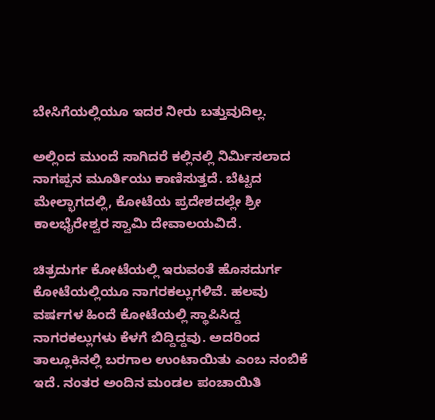ಬೇಸಿಗೆಯಲ್ಲಿಯೂ ಇದರ ನೀರು ಬತ್ತುವುದಿಲ್ಲ.

ಅಲ್ಲಿಂದ ಮುಂದೆ ಸಾಗಿದರೆ ಕಲ್ಲಿನಲ್ಲಿ ನಿರ್ಮಿಸಲಾದ ನಾಗಪ್ಪನ ಮೂರ್ತಿಯು ಕಾಣಿಸುತ್ತದೆ. ಬೆಟ್ಟದ ಮೇಲ್ಭಾಗದಲ್ಲಿ, ಕೋಟೆಯ ಪ್ರದೇಶದಲ್ಲೇ ಶ್ರೀ ಕಾಲಭೈರೇಶ್ವರ ಸ್ವಾಮಿ ದೇವಾಲಯವಿದೆ.

ಚಿತ್ರದುರ್ಗ ಕೋಟೆಯಲ್ಲಿ ಇರುವಂತೆ ಹೊಸದುರ್ಗ ಕೋಟೆಯಲ್ಲಿಯೂ ನಾಗರಕಲ್ಲುಗಳಿವೆ. ಹಲವು ವರ್ಷಗಳ ಹಿಂದೆ ಕೋಟೆಯಲ್ಲಿ ಸ್ಥಾಪಿಸಿದ್ದ ನಾಗರಕಲ್ಲುಗಳು ಕೆಳಗೆ ಬಿದ್ದಿದ್ದವು. ಅದರಿಂದ ತಾಲ್ಲೂಕಿನಲ್ಲಿ ಬರಗಾಲ ಉಂಟಾಯಿತು ಎಂಬ ನಂಬಿಕೆ ಇದೆ. ನಂತರ ಅಂದಿನ ಮಂಡಲ ಪಂಚಾಯಿತಿ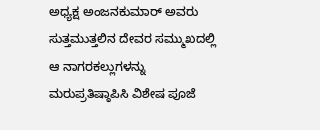ಅಧ್ಯಕ್ಷ ಅಂಜನಕುಮಾರ್ ಅವರು ಸುತ್ತಮುತ್ತಲಿನ ದೇವರ ಸಮ್ಮುಖದಲ್ಲಿ ಆ ನಾಗರಕಲ್ಲುಗಳನ್ನು ಮರುಪ್ರತಿಷ್ಠಾಪಿಸಿ ವಿಶೇಷ ಪೂಜೆ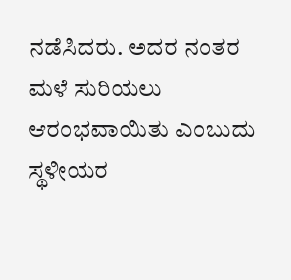ನಡೆಸಿದರು. ಅದರ ನಂತರ ಮಳೆ ಸುರಿಯಲು ಆರಂಭವಾಯಿತು ಎಂಬುದು ಸ್ಥಳೀಯರ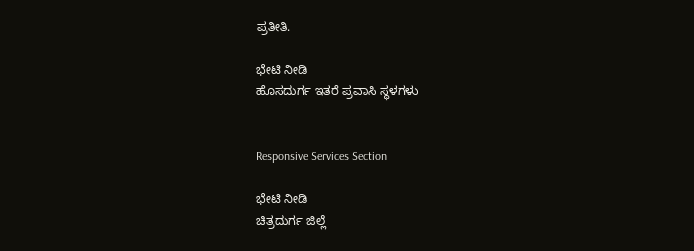ಪ್ರತೀತಿ.

ಭೇಟಿ ನೀಡಿ
ಹೊಸದುರ್ಗ ಇತರೆ ಪ್ರವಾಸಿ ಸ್ಥಳಗಳು


Responsive Services Section

ಭೇಟಿ ನೀಡಿ
ಚಿತ್ರದುರ್ಗ ಜಿಲ್ಲೆ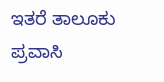ಇತರೆ ತಾಲೂಕು ಪ್ರವಾಸಿ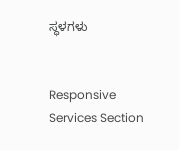ಸ್ಥಳಗಳು


Responsive Services Section